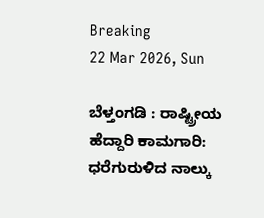Breaking
22 Mar 2026, Sun

ಬೆಳ್ತಂಗಡಿ : ರಾಷ್ಟ್ರೀಯ ಹೆದ್ದಾರಿ ಕಾಮಗಾರಿ: ಧರೆಗುರುಳಿದ ನಾಲ್ಕು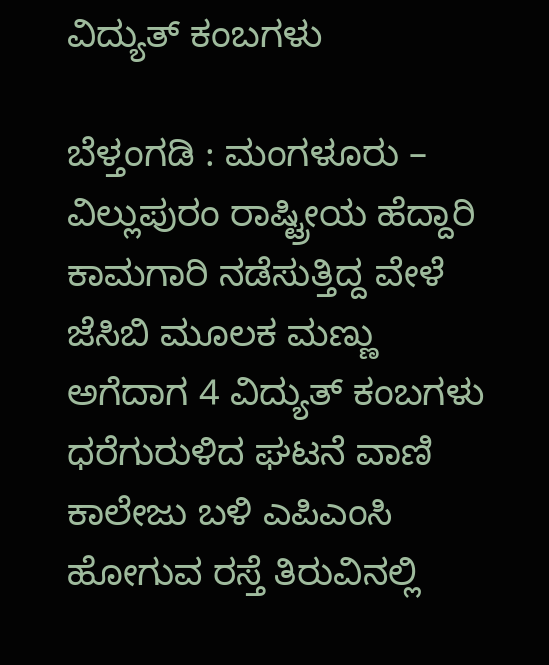ವಿದ್ಯುತ್ ಕಂಬಗಳು

ಬೆಳ್ತಂಗಡಿ : ಮಂಗಳೂರು – ವಿಲ್ಲುಪುರಂ ರಾಷ್ಟ್ರೀಯ ಹೆದ್ದಾರಿ ಕಾಮಗಾರಿ ನಡೆಸುತ್ತಿದ್ದ ವೇಳೆ ಜೆಸಿಬಿ ಮೂಲಕ ಮಣ್ಣು ಅಗೆದಾಗ 4 ವಿದ್ಯುತ್‌ ಕಂಬಗಳು ಧರೆಗುರುಳಿದ ಘಟನೆ ವಾಣಿ ಕಾಲೇಜು ಬಳಿ ಎಪಿಎಂಸಿ ಹೋಗುವ ರಸ್ತೆ ತಿರುವಿನಲ್ಲಿ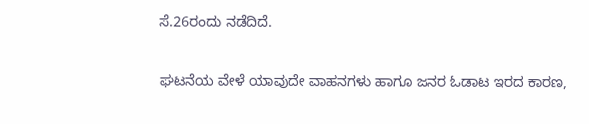ಸೆ.26ರಂದು ನಡೆದಿದೆ.

ಘಟನೆಯ ವೇಳೆ ಯಾವುದೇ ವಾಹನಗಳು ಹಾಗೂ ಜನರ ಓಡಾಟ ಇರದ ಕಾರಣ,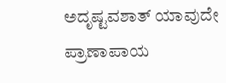ಅದೃಷ್ಟವಶಾತ್‌ ಯಾವುದೇ ಪ್ರಾಣಾಪಾಯ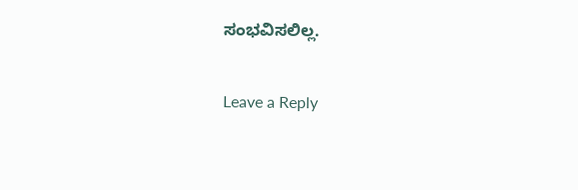ಸಂಭವಿಸಲಿಲ್ಲ.

Leave a Reply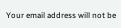Your email address will not be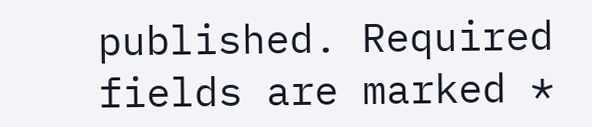published. Required fields are marked *